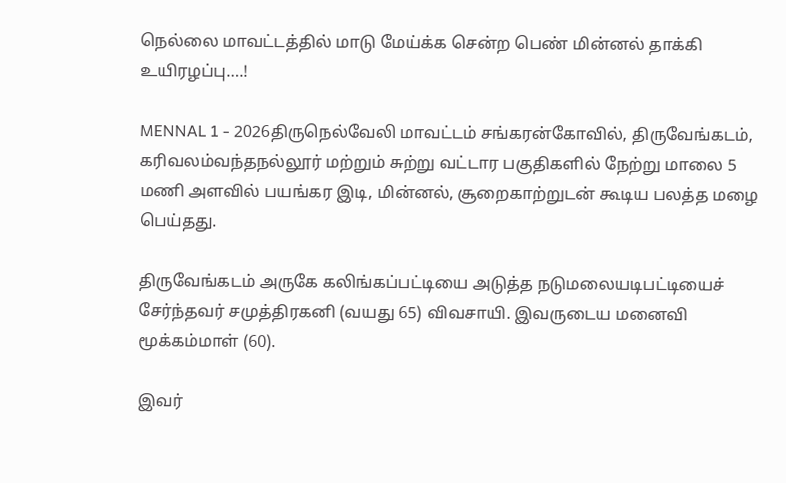நெல்லை மாவட்டத்தில் மாடு மேய்க்க சென்ற பெண் மின்னல் தாக்கி உயிரழப்பு….!

MENNAL 1 - 2026திருநெல்வேலி மாவட்டம் சங்கரன்கோவில், திருவேங்கடம், கரிவலம்வந்தநல்லூர் மற்றும் சுற்று வட்டார பகுதிகளில் நேற்று மாலை 5 மணி அளவில் பயங்கர இடி, மின்னல், சூறைகாற்றுடன் கூடிய பலத்த மழை பெய்தது.

திருவேங்கடம் அருகே கலிங்கப்பட்டியை அடுத்த நடுமலையடிபட்டியைச் சேர்ந்தவர் சமுத்திரகனி (வயது 65) விவசாயி. இவருடைய மனைவி மூக்கம்மாள் (60).

இவர்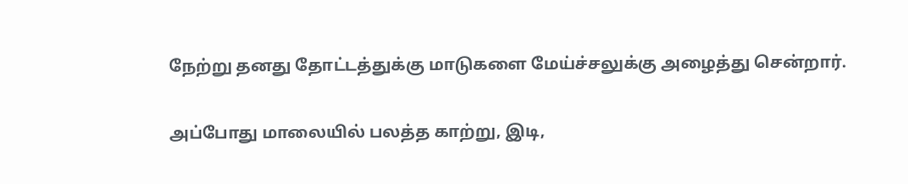நேற்று தனது தோட்டத்துக்கு மாடுகளை மேய்ச்சலுக்கு அழைத்து சென்றார்.

அப்போது மாலையில் பலத்த காற்று, இடி,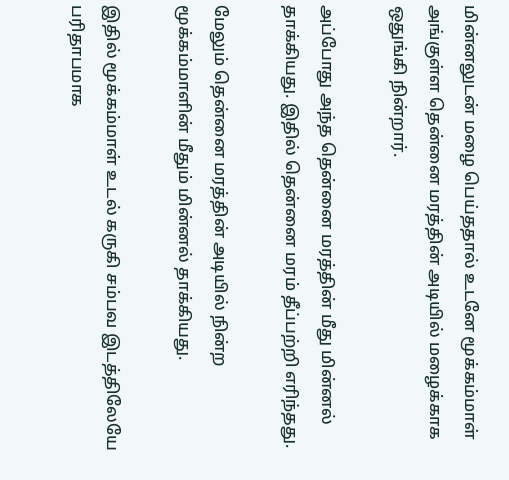மின்னலுடன் மழை பெய்ததால் உடனே மூக்கம்மாள் அங்குள்ள தென்னை மரத்தின் அடியில் மழைக்காக ஒதுங்கி நின்றார்.

அப்போது அந்த தென்னை மரத்தின் மீது மின்னல் தாக்கியது. இதில் தென்னை மரம் தீப்பற்றி எரிந்தது.

மேலும் தென்னை மரத்தின் அடியில் நின்ற மூக்கம்மாளின் மீதும் மின்னல் தாக்கியது.

இதில் மூக்கம்மாள் உடல் கருகி சம்பவ இடத்திலேயே பரிதாபமாக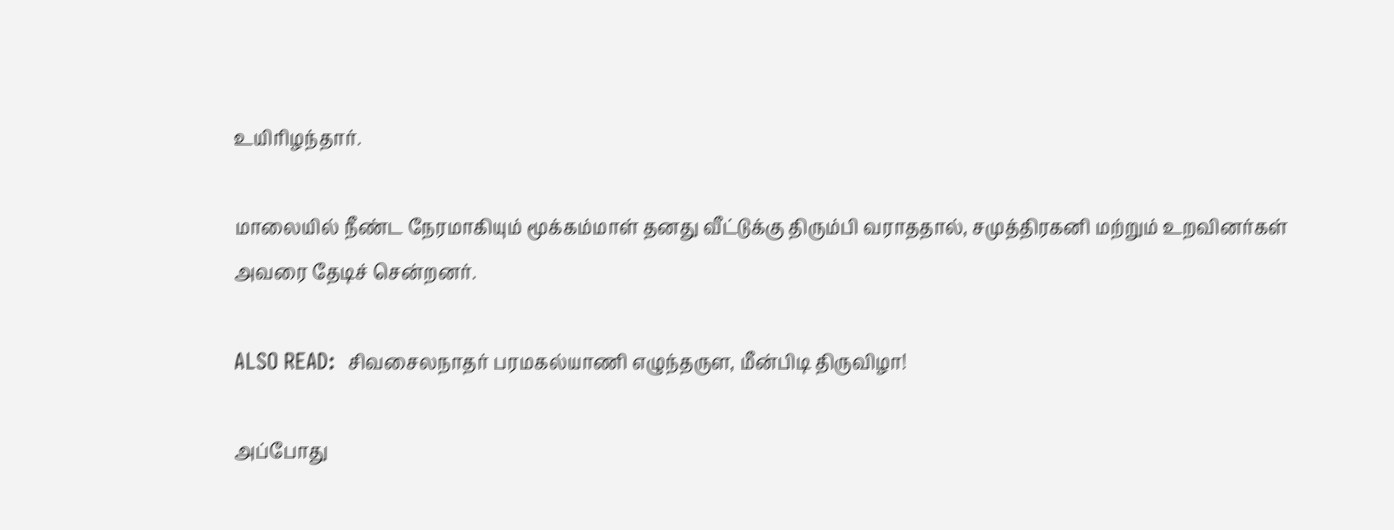உயிரிழந்தார்.

மாலையில் நீண்ட நேரமாகியும் மூக்கம்மாள் தனது வீட்டுக்கு திரும்பி வராததால், சமுத்திரகனி மற்றும் உறவினர்கள் அவரை தேடிச் சென்றனர்.

ALSO READ:  சிவசைலநாதர் பரமகல்யாணி எழுந்தருள, மீன்பிடி திருவிழா!

அப்போது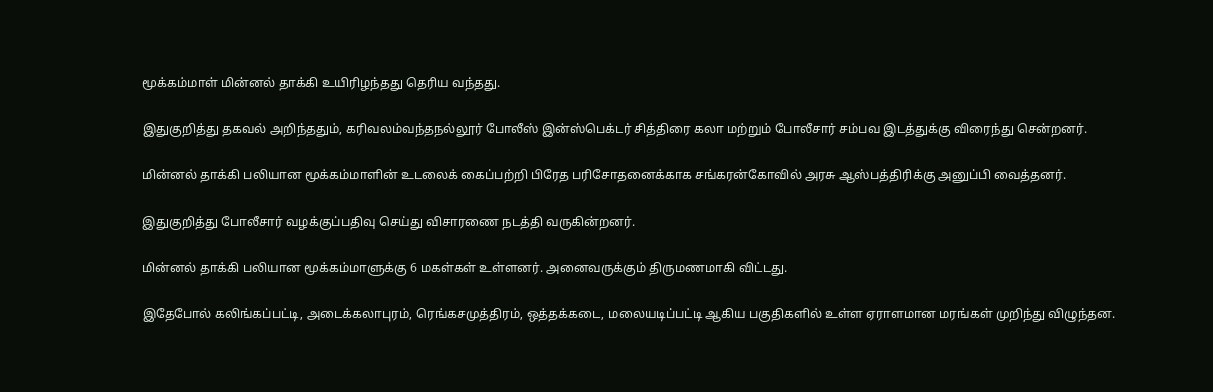மூக்கம்மாள் மின்னல் தாக்கி உயிரிழந்தது தெரிய வந்தது.

இதுகுறித்து தகவல் அறிந்ததும், கரிவலம்வந்தநல்லூர் போலீஸ் இன்ஸ்பெக்டர் சித்திரை கலா மற்றும் போலீசார் சம்பவ இடத்துக்கு விரைந்து சென்றனர்.

மின்னல் தாக்கி பலியான மூக்கம்மாளின் உடலைக் கைப்பற்றி பிரேத பரிசோதனைக்காக சங்கரன்கோவில் அரசு ஆஸ்பத்திரிக்கு அனுப்பி வைத்தனர்.

இதுகுறித்து போலீசார் வழக்குப்பதிவு செய்து விசாரணை நடத்தி வருகின்றனர்.

மின்னல் தாக்கி பலியான மூக்கம்மாளுக்கு 6 மகள்கள் உள்ளனர். அனைவருக்கும் திருமணமாகி விட்டது.

இதேபோல் கலிங்கப்பட்டி, அடைக்கலாபுரம், ரெங்கசமுத்திரம், ஒத்தக்கடை, மலையடிப்பட்டி ஆகிய பகுதிகளில் உள்ள ஏராளமான மரங்கள் முறிந்து விழுந்தன.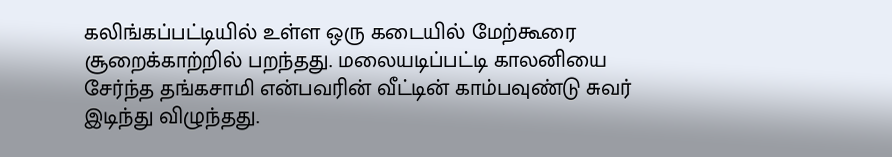கலிங்கப்பட்டியில் உள்ள ஒரு கடையில் மேற்கூரை சூறைக்காற்றில் பறந்தது. மலையடிப்பட்டி காலனியை சேர்ந்த தங்கசாமி என்பவரின் வீட்டின் காம்பவுண்டு சுவர் இடிந்து விழுந்தது.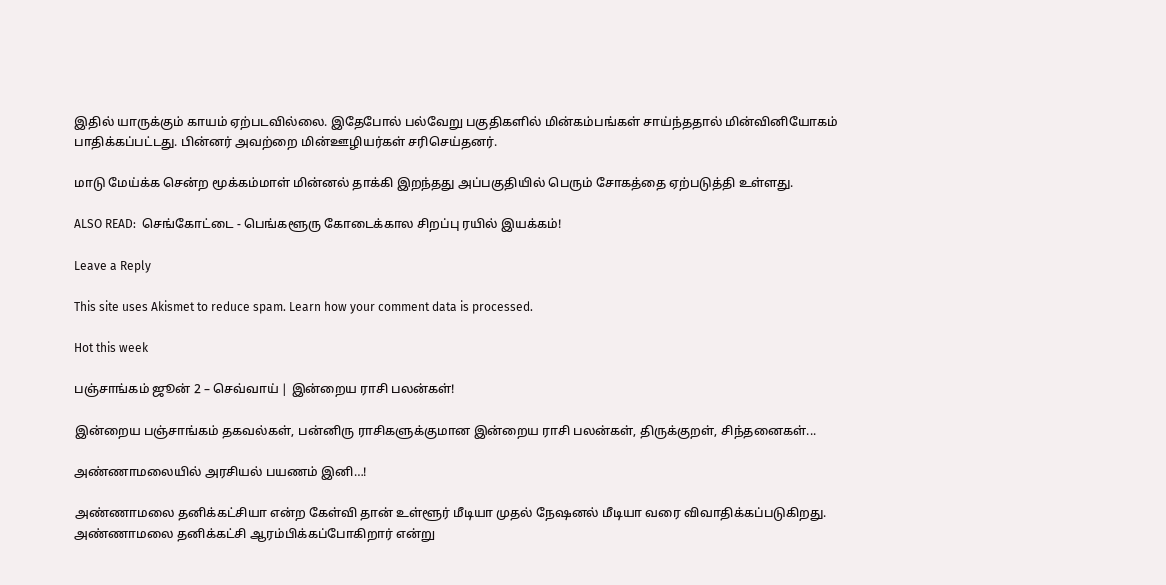இதில் யாருக்கும் காயம் ஏற்படவில்லை. இதேபோல் பல்வேறு பகுதிகளில் மின்கம்பங்கள் சாய்ந்ததால் மின்வினியோகம் பாதிக்கப்பட்டது. பின்னர் அவற்றை மின்ஊழியர்கள் சரிசெய்தனர்.

மாடு மேய்க்க சென்ற மூக்கம்மாள் மின்னல் தாக்கி இறந்தது அப்பகுதியில் பெரும் சோகத்தை ஏற்படுத்தி உள்ளது.

ALSO READ:  செங்கோட்டை - பெங்களூரு கோடைக்கால சிறப்பு ரயில் இயக்கம்!

Leave a Reply

This site uses Akismet to reduce spam. Learn how your comment data is processed.

Hot this week

பஞ்சாங்கம் ஜூன் 2 – செவ்வாய் | இன்றைய ராசி பலன்கள்!

இன்றைய பஞ்சாங்கம் தகவல்கள், பன்னிரு ராசிகளுக்குமான இன்றைய ராசி பலன்கள், திருக்குறள், சிந்தனைகள்...

அண்ணாமலையில் அரசியல் பயணம் இனி…!

அண்ணாமலை தனிக்கட்சியா என்ற கேள்வி தான் உள்ளூர் மீடியா முதல் நேஷனல் மீடியா வரை விவாதிக்கப்படுகிறது. அண்ணாமலை தனிக்கட்சி ஆரம்பிக்கப்போகிறார் என்று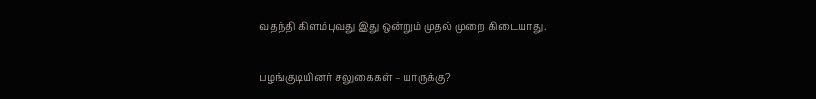வதந்தி கிளம்புவது இது ஒன்றும் முதல் முறை கிடையாது.

பழங்குடியினர் சலுகைகள் – யாருக்கு?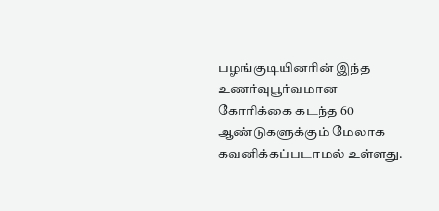பழங்குடியினரின் இந்த உணர்வுபூர்வமான கோரிக்கை கடந்த 60 ஆண்டுகளுக்கும் மேலாக கவனிக்கப்படாமல் உள்ளது.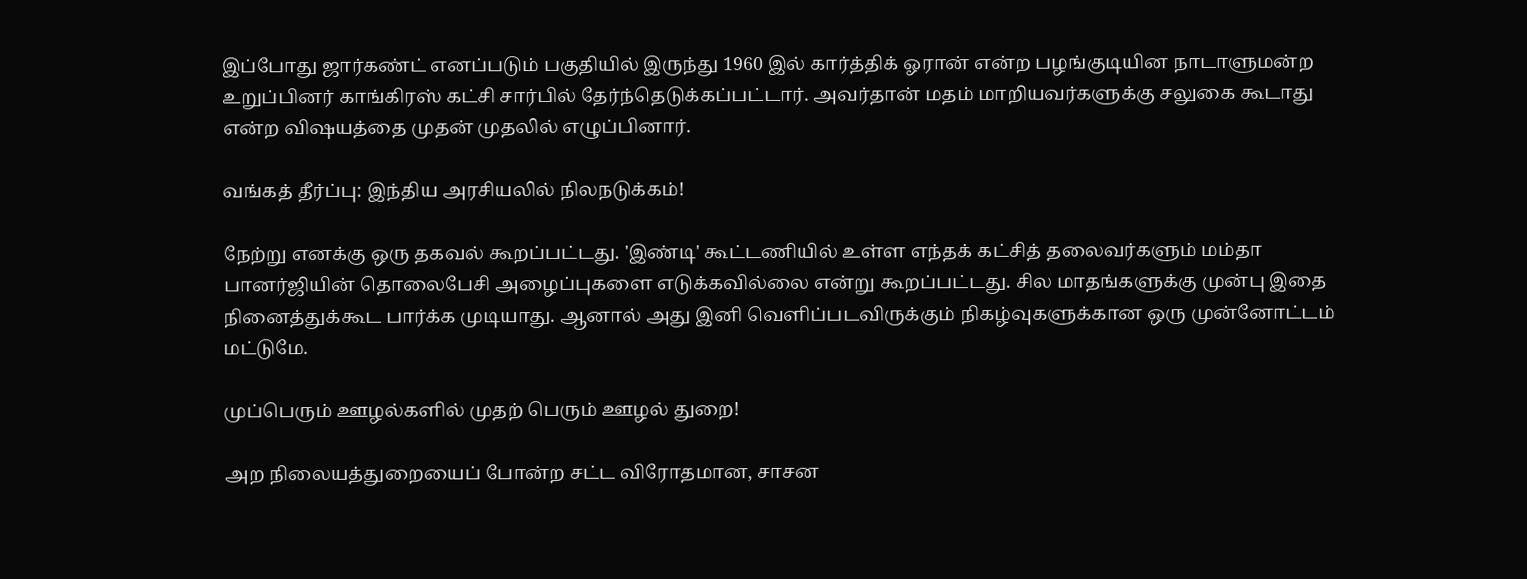இப்போது ஜார்கண்ட் எனப்படும் பகுதியில் இருந்து 1960 இல் கார்த்திக் ஓரான் என்ற பழங்குடியின நாடாளுமன்ற உறுப்பினர் காங்கிரஸ் கட்சி சார்பில் தேர்ந்தெடுக்கப்பட்டார். அவர்தான் மதம் மாறியவர்களுக்கு சலுகை கூடாது என்ற விஷயத்தை முதன் முதலில் எழுப்பினார்.

வங்கத் தீர்ப்பு: இந்திய அரசியலில் நிலநடுக்கம்!

நேற்று எனக்கு ஒரு தகவல் கூறப்பட்டது. 'இண்டி' கூட்டணியில் உள்ள எந்தக் கட்சித் தலைவர்களும் மம்தா பானர்ஜியின் தொலைபேசி அழைப்புகளை எடுக்கவில்லை என்று கூறப்பட்டது. சில மாதங்களுக்கு முன்பு இதை நினைத்துக்கூட பார்க்க முடியாது. ஆனால் அது இனி வெளிப்படவிருக்கும் நிகழ்வுகளுக்கான ஒரு முன்னோட்டம் மட்டுமே.

முப்பெரும் ஊழல்களில் முதற் பெரும் ஊழல் துறை!

அற நிலையத்துறையைப் போன்ற சட்ட விரோதமான, சாசன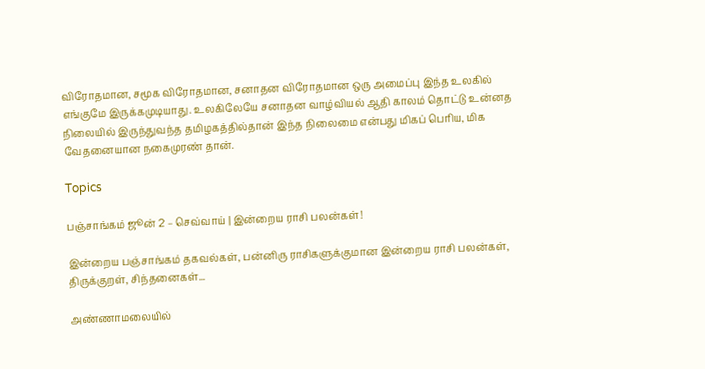விரோதமான, சமூக விரோதமான, சனாதன விரோதமான ஒரு அமைப்பு இந்த உலகில் எங்குமே இருக்கமுடியாது. உலகிலேயே சனாதன வாழ்வியல் ஆதி காலம் தொட்டு உன்னத நிலையில் இருந்துவந்த தமிழகத்தில்தான் இந்த நிலைமை என்பது மிகப் பெரிய, மிக வேதனையான நகைமுரண் தான்.

Topics

பஞ்சாங்கம் ஜூன் 2 – செவ்வாய் | இன்றைய ராசி பலன்கள்!

இன்றைய பஞ்சாங்கம் தகவல்கள், பன்னிரு ராசிகளுக்குமான இன்றைய ராசி பலன்கள், திருக்குறள், சிந்தனைகள்...

அண்ணாமலையில்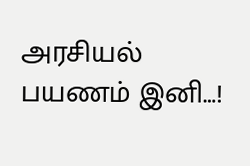அரசியல் பயணம் இனி…!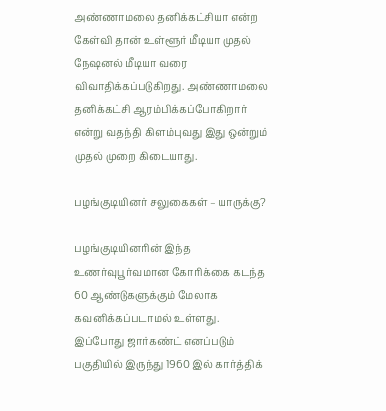அண்ணாமலை தனிக்கட்சியா என்ற கேள்வி தான் உள்ளூர் மீடியா முதல் நேஷனல் மீடியா வரை விவாதிக்கப்படுகிறது. அண்ணாமலை தனிக்கட்சி ஆரம்பிக்கப்போகிறார் என்று வதந்தி கிளம்புவது இது ஒன்றும் முதல் முறை கிடையாது.

பழங்குடியினர் சலுகைகள் – யாருக்கு?

பழங்குடியினரின் இந்த உணர்வுபூர்வமான கோரிக்கை கடந்த 60 ஆண்டுகளுக்கும் மேலாக கவனிக்கப்படாமல் உள்ளது. இப்போது ஜார்கண்ட் எனப்படும் பகுதியில் இருந்து 1960 இல் கார்த்திக்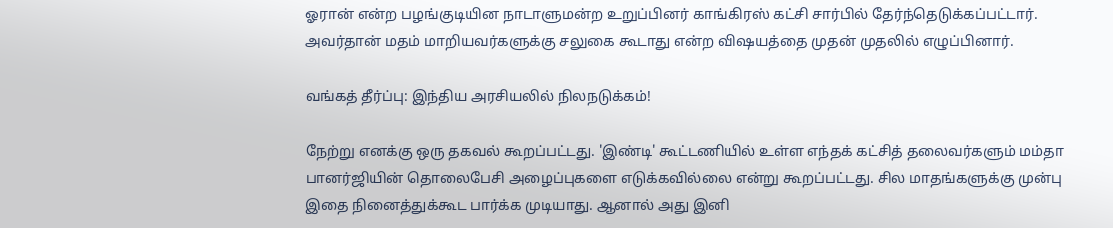ஓரான் என்ற பழங்குடியின நாடாளுமன்ற உறுப்பினர் காங்கிரஸ் கட்சி சார்பில் தேர்ந்தெடுக்கப்பட்டார். அவர்தான் மதம் மாறியவர்களுக்கு சலுகை கூடாது என்ற விஷயத்தை முதன் முதலில் எழுப்பினார்.

வங்கத் தீர்ப்பு: இந்திய அரசியலில் நிலநடுக்கம்!

நேற்று எனக்கு ஒரு தகவல் கூறப்பட்டது. 'இண்டி' கூட்டணியில் உள்ள எந்தக் கட்சித் தலைவர்களும் மம்தா பானர்ஜியின் தொலைபேசி அழைப்புகளை எடுக்கவில்லை என்று கூறப்பட்டது. சில மாதங்களுக்கு முன்பு இதை நினைத்துக்கூட பார்க்க முடியாது. ஆனால் அது இனி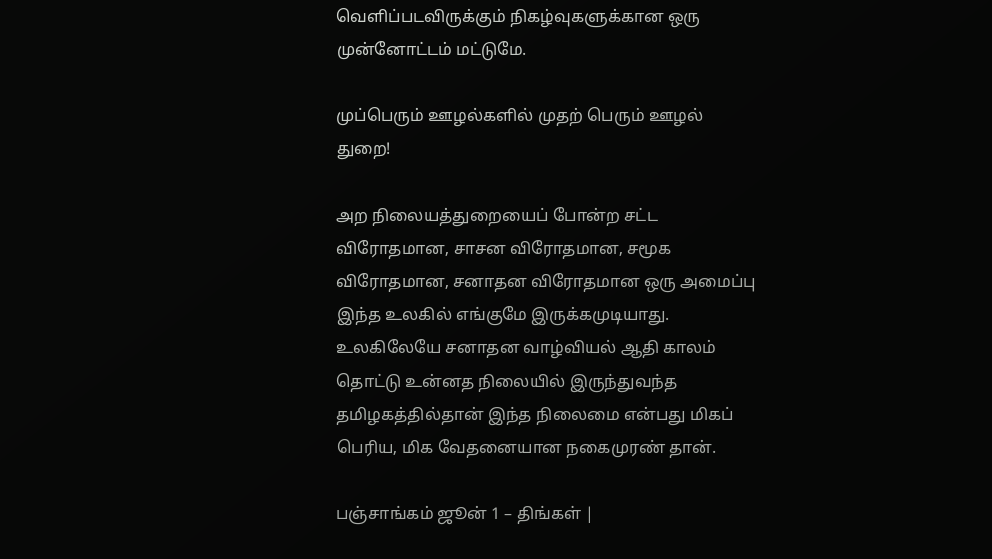வெளிப்படவிருக்கும் நிகழ்வுகளுக்கான ஒரு முன்னோட்டம் மட்டுமே.

முப்பெரும் ஊழல்களில் முதற் பெரும் ஊழல் துறை!

அற நிலையத்துறையைப் போன்ற சட்ட விரோதமான, சாசன விரோதமான, சமூக விரோதமான, சனாதன விரோதமான ஒரு அமைப்பு இந்த உலகில் எங்குமே இருக்கமுடியாது. உலகிலேயே சனாதன வாழ்வியல் ஆதி காலம் தொட்டு உன்னத நிலையில் இருந்துவந்த தமிழகத்தில்தான் இந்த நிலைமை என்பது மிகப் பெரிய, மிக வேதனையான நகைமுரண் தான்.

பஞ்சாங்கம் ஜூன் 1 – திங்கள் |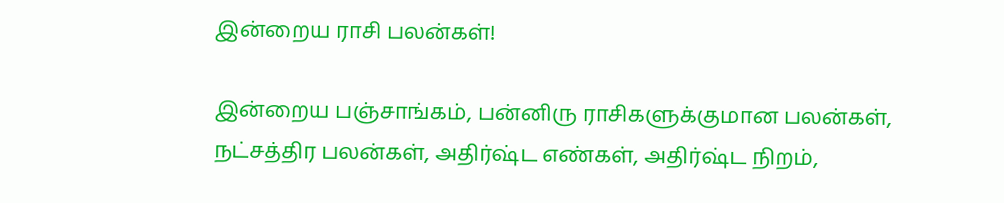இன்றைய ராசி பலன்கள்!

இன்றைய பஞ்சாங்கம், பன்னிரு ராசிகளுக்குமான பலன்கள், நட்சத்திர பலன்கள், அதிர்ஷ்ட எண்கள், அதிர்ஷ்ட நிறம்,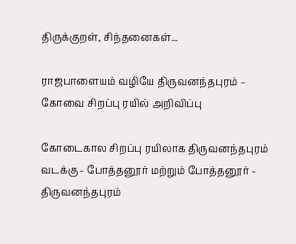திருக்குறள், சிந்தனைகள்...

ராஜபாளையம் வழியே திருவனந்தபுரம் – கோவை சிறப்பு ரயில் அறிவிப்பு

கோடைகால சிறப்பு ரயிலாக திருவனந்தபுரம் வடக்கு - போத்தனூர் மற்றும் போத்தனூர் - திருவனந்தபுரம்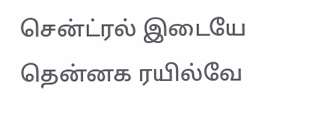சென்ட்ரல் இடையே தென்னக ரயில்வே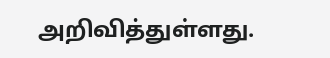அறிவித்துள்ளது.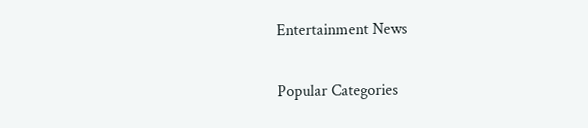Entertainment News

Popular Categories